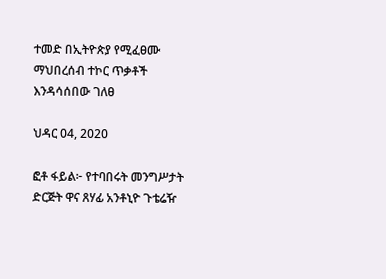ተመድ በኢትዮጵያ የሚፈፀሙ ማህበረሰብ ተኮር ጥቃቶች እንዳሳሰበው ገለፀ

ህዳር 04, 2020

ፎቶ ፋይል፦ የተባበሩት መንግሥታት ድርጅት ዋና ጸሃፊ አንቶኒዮ ጉቴሬዥ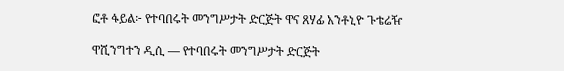ፎቶ ፋይል፦ የተባበሩት መንግሥታት ድርጅት ዋና ጸሃፊ አንቶኒዮ ጉቴሬዥ

ዋሺንግተን ዲሲ — የተባበሩት መንግሥታት ድርጅት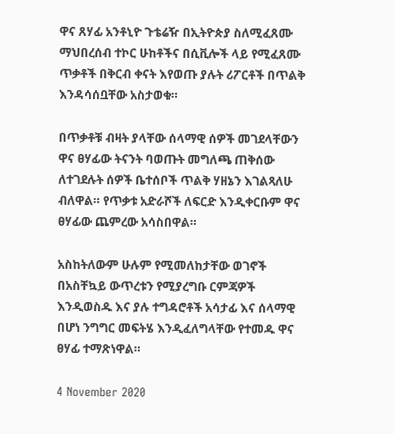ዋና ጸሃፊ አንቶኒዮ ጉቴሬዥ በኢትዮጵያ ስለሚፈጸሙ ማህበረሰብ ተኮር ሁከቶችና በሲቪሎች ላይ የሚፈጸሙ ጥቃቶች በቅርብ ቀናት እየወጡ ያሉት ሪፖርቶች በጥልቅ እንዳሳሰቧቸው አስታወቁ።

በጥቃቶቹ ብዛት ያላቸው ሰላማዊ ሰዎች መገደላቸውን ዋና ፀሃፊው ትናንት ባወጡት መግለጫ ጠቅሰው ለተገደሉት ሰዎች ቤተሰቦች ጥልቅ ሃዘኔን እገልጻለሁ ብለዋል። የጥቃቱ አድራሾች ለፍርድ እንዲቀርቡም ዋና ፀሃፊው ጨምረው አሳስበዋል።

አስከትለውም ሁሉም የሚመለከታቸው ወገኖች በአስቸኳይ ውጥረቱን የሚያረግቡ ርምጃዎች እንዲወስዱ እና ያሉ ተግዳሮቶች አሳታፊ እና ሰላማዊ በሆነ ንግግር መፍትሄ እንዲፈለግላቸው የተመዱ ዋና ፀሃፊ ተማጽነዋል።

4 November 2020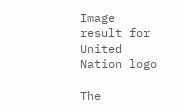Image result for United Nation logo

The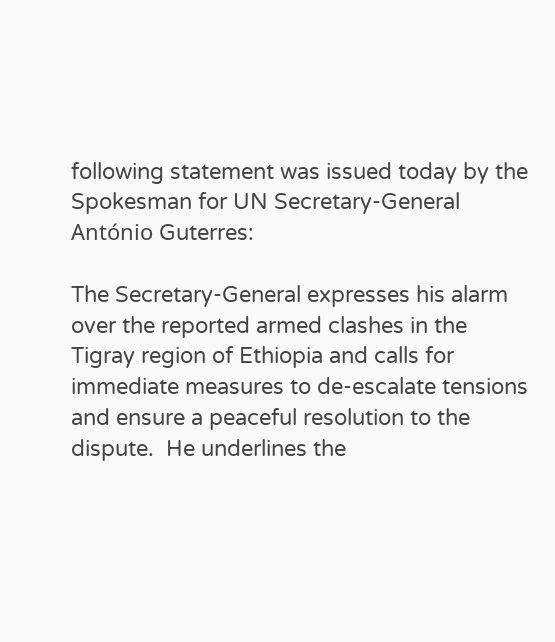following statement was issued today by the Spokesman for UN Secretary-General António Guterres:

The Secretary-General expresses his alarm over the reported armed clashes in the Tigray region of Ethiopia and calls for immediate measures to de-escalate tensions and ensure a peaceful resolution to the dispute.  He underlines the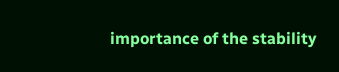importance of the stability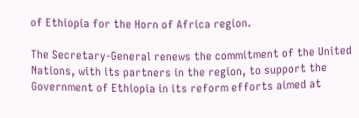of Ethiopia for the Horn of Africa region.

The Secretary-General renews the commitment of the United Nations, with its partners in the region, to support the Government of Ethiopia in its reform efforts aimed at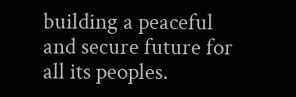building a peaceful and secure future for all its peoples.